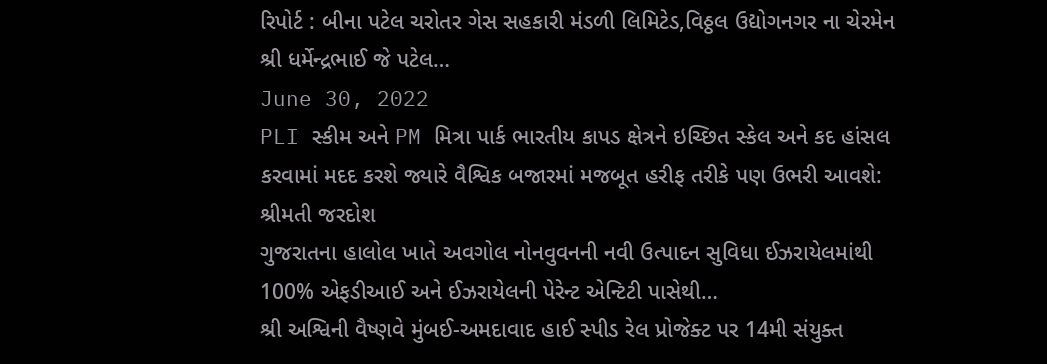રિપોર્ટ : બીના પટેલ ચરોતર ગેસ સહકારી મંડળી લિમિટેડ,વિઠ્ઠલ ઉદ્યોગનગર ના ચેરમેન શ્રી ધર્મેન્દ્રભાઈ જે પટેલ…
June 30, 2022
PLI સ્કીમ અને PM મિત્રા પાર્ક ભારતીય કાપડ ક્ષેત્રને ઇચ્છિત સ્કેલ અને કદ હાંસલ કરવામાં મદદ કરશે જ્યારે વૈશ્વિક બજારમાં મજબૂત હરીફ તરીકે પણ ઉભરી આવશે: શ્રીમતી જરદોશ
ગુજરાતના હાલોલ ખાતે અવગોલ નોનવુવનની નવી ઉત્પાદન સુવિધા ઈઝરાયેલમાંથી 100% એફડીઆઈ અને ઈઝરાયેલની પેરેન્ટ એન્ટિટી પાસેથી…
શ્રી અશ્વિની વૈષ્ણવે મુંબઈ-અમદાવાદ હાઈ સ્પીડ રેલ પ્રોજેક્ટ પર 14મી સંયુક્ત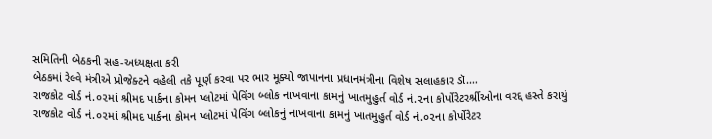સમિતિની બેઠકની સહ-અધ્યક્ષતા કરી
બેઠકમાં રેલ્વે મંત્રીએ પ્રોજેક્ટને વહેલી તકે પૂર્ણ કરવા પર ભાર મૂક્યો જાપાનના પ્રધાનમંત્રીના વિશેષ સલાહકાર ડૉ.…
રાજકોટ વોર્ડ નં.૦૨માં શ્રીમદ પાર્કના કોમન પ્લોટમાં પેવિંગ બ્લોક નાખવાના કામનું ખાતમુહુર્ત વોર્ડ નં.૨ના કોર્પોરેટરર્શ્રીઓના વરદ્દ હસ્તે કરાયું
રાજકોટ વોર્ડ નં.૦૨માં શ્રીમદ પાર્કના કોમન પ્લોટમાં પેવિંગ બ્લોકનું નાખવાના કામનું ખાતમુહુર્ત વોર્ડ નં.૦૨ના કોર્પોરેટર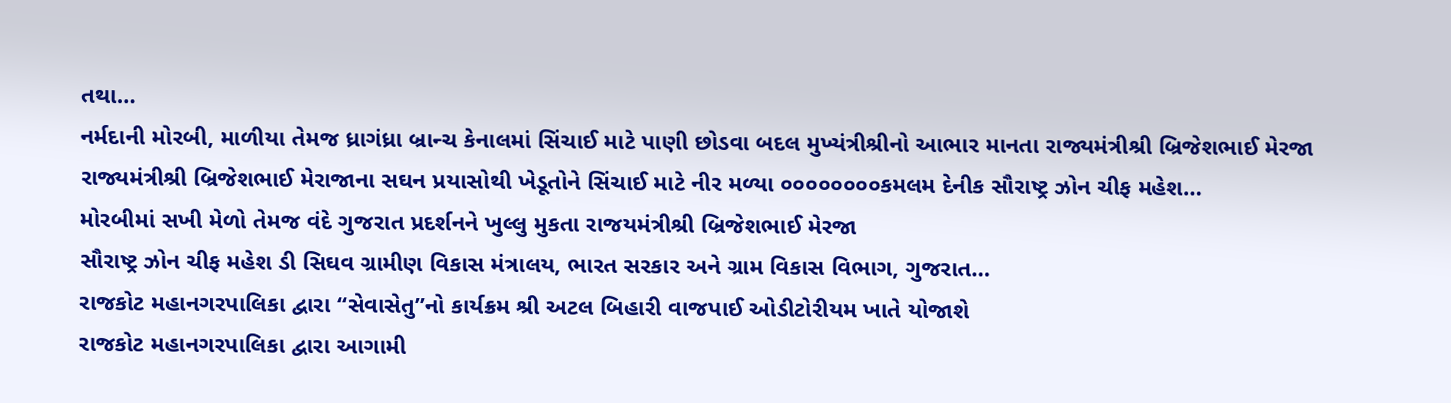તથા…
નર્મદાની મોરબી, માળીયા તેમજ ધ્રાગંધ્રા બ્રાન્ચ કેનાલમાં સિંચાઈ માટે પાણી છોડવા બદલ મુખ્યંત્રીશ્રીનો આભાર માનતા રાજ્યમંત્રીશ્રી બ્રિજેશભાઈ મેરજા
રાજ્યમંત્રીશ્રી બ્રિજેશભાઈ મેરાજાના સઘન પ્રયાસોથી ખેડૂતોને સિંચાઈ માટે નીર મળ્યા ૦૦૦૦૦૦૦૦કમલમ દેનીક સૌરાષ્ટ્ર ઝોન ચીફ મહેશ…
મોરબીમાં સખી મેળો તેમજ વંદે ગુજરાત પ્રદર્શનને ખુલ્લુ મુકતા રાજયમંત્રીશ્રી બ્રિજેશભાઈ મેરજા
સૌરાષ્ટ્ર ઝોન ચીફ મહેશ ડી સિઘવ ગ્રામીણ વિકાસ મંત્રાલય, ભારત સરકાર અને ગ્રામ વિકાસ વિભાગ, ગુજરાત…
રાજકોટ મહાનગરપાલિકા દ્વારા “સેવાસેતુ”નો કાર્યક્રમ શ્રી અટલ બિહારી વાજપાઈ ઓડીટોરીયમ ખાતે યોજાશે
રાજકોટ મહાનગરપાલિકા દ્વારા આગામી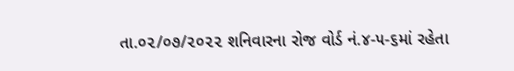તા.૦૨/૦૭/૨૦૨૨ શનિવારના રોજ વોર્ડ નં.૪-૫-૬માં રહેતા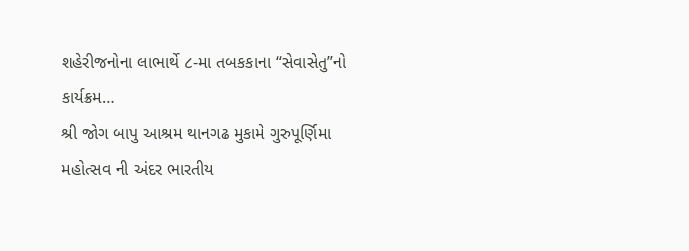શહેરીજનોના લાભાર્થે ૮-મા તબકકાના “સેવાસેતુ”નો કાર્યક્રમ…
શ્રી જોગ બાપુ આશ્રમ થાનગઢ મુકામે ગુરુપૂર્ણિમા મહોત્સવ ની અંદર ભારતીય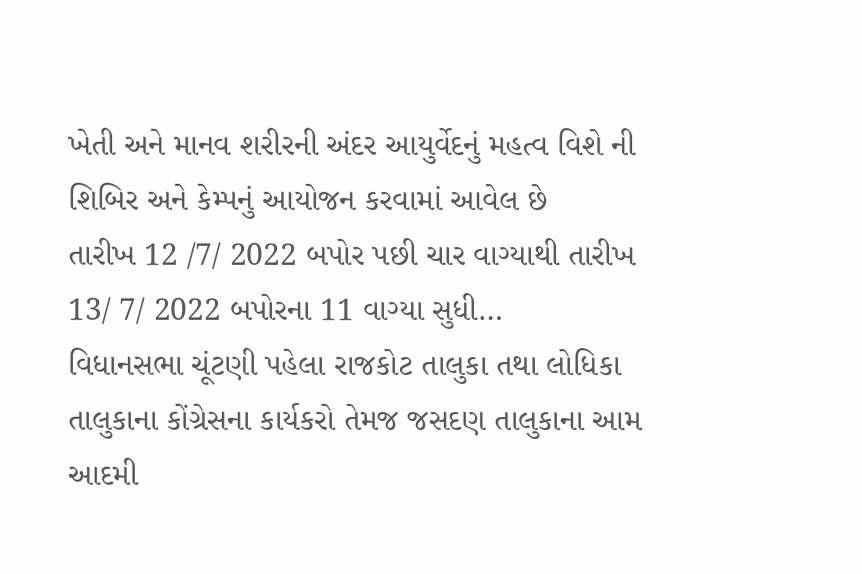ખેતી અને માનવ શરીરની અંદર આયુર્વેદનું મહત્વ વિશે ની શિબિર અને કેમ્પનું આયોજન કરવામાં આવેલ છે
તારીખ 12 /7/ 2022 બપોર પછી ચાર વાગ્યાથી તારીખ 13/ 7/ 2022 બપોરના 11 વાગ્યા સુધી…
વિધાનસભા ચૂંટણી પહેલા રાજકોટ તાલુકા તથા લોધિકા તાલુકાના કોંગ્રેસના કાર્યકરો તેમજ જસદણ તાલુકાના આમ આદમી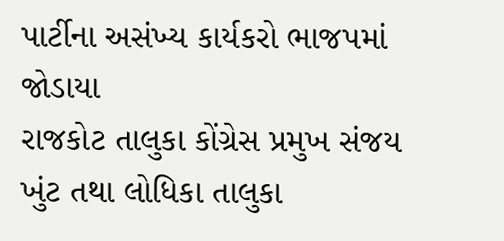પાર્ટીના અસંખ્ય કાર્યકરો ભાજપમાં જોડાયા
રાજકોટ તાલુકા કોંગ્રેસ પ્રમુખ સંજય ખુંટ તથા લોધિકા તાલુકા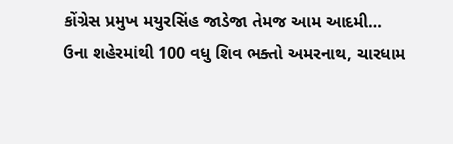કોંગ્રેસ પ્રમુખ મયુરસિંહ જાડેજા તેમજ આમ આદમી…
ઉના શહેરમાંથી 100 વધુ શિવ ભક્તો અમરનાથ, ચારધામ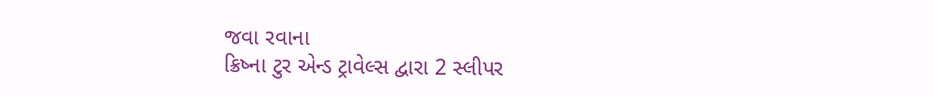જવા રવાના
ક્રિષ્ના ટુર એન્ડ ટ્રાવેલ્સ દ્વારા 2 સ્લીપર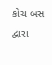કોચ બસ દ્વારા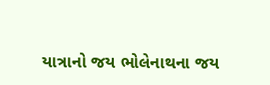યાત્રાનો જય ભોલેનાથના જય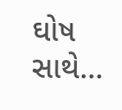ઘોષ સાથે…